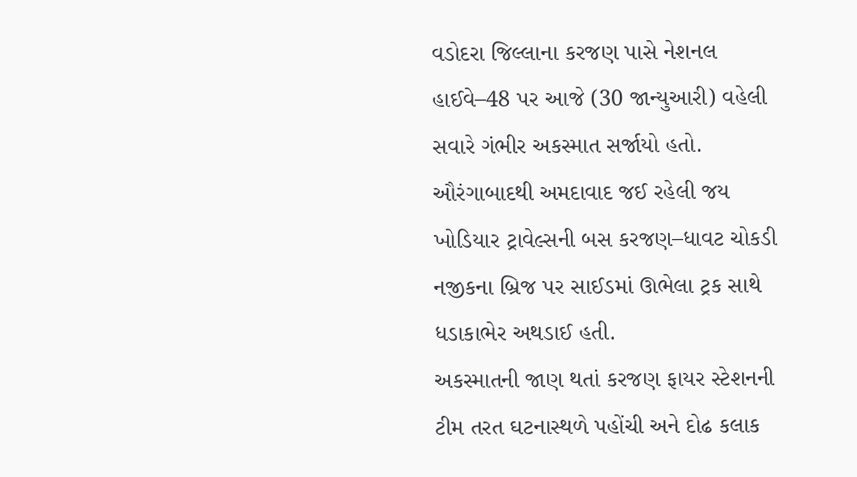વડોદરા જિલ્લાના કરજણ પાસે નેશનલ હાઈવે–48 પર આજે (30 જાન્યુઆરી) વહેલી સવારે ગંભીર અકસ્માત સર્જાયો હતો. ઔરંગાબાદથી અમદાવાદ જઈ રહેલી જય ખોડિયાર ટ્રાવેલ્સની બસ કરજણ–ધાવટ ચોકડી નજીકના બ્રિજ પર સાઈડમાં ઊભેલા ટ્રક સાથે ધડાકાભેર અથડાઈ હતી.
અકસ્માતની જાણ થતાં કરજણ ફાયર સ્ટેશનની ટીમ તરત ઘટનાસ્થળે પહોંચી અને દોઢ કલાક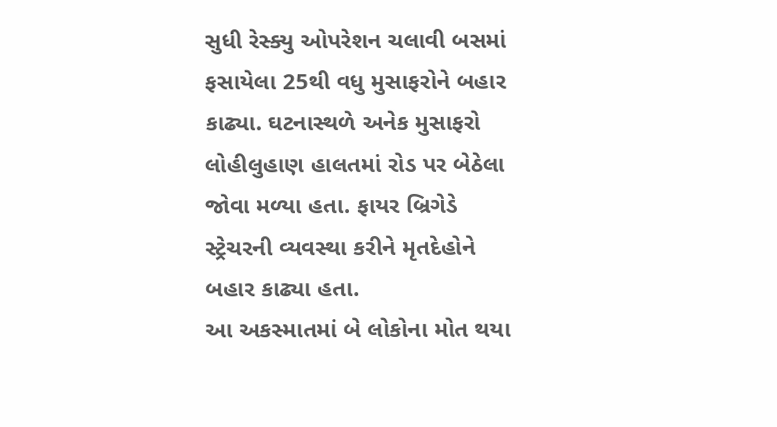સુધી રેસ્ક્યુ ઓપરેશન ચલાવી બસમાં ફસાયેલા 25થી વધુ મુસાફરોને બહાર કાઢ્યા. ઘટનાસ્થળે અનેક મુસાફરો લોહીલુહાણ હાલતમાં રોડ પર બેઠેલા જોવા મળ્યા હતા. ફાયર બ્રિગેડે સ્ટ્રેચરની વ્યવસ્થા કરીને મૃતદેહોને બહાર કાઢ્યા હતા.
આ અકસ્માતમાં બે લોકોના મોત થયા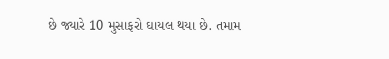છે જ્યારે 10 મુસાફરો ઘાયલ થયા છે. તમામ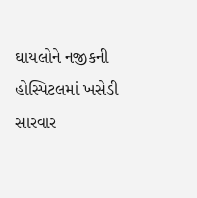ઘાયલોને નજીકની હોસ્પિટલમાં ખસેડી સારવાર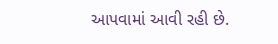આપવામાં આવી રહી છે.